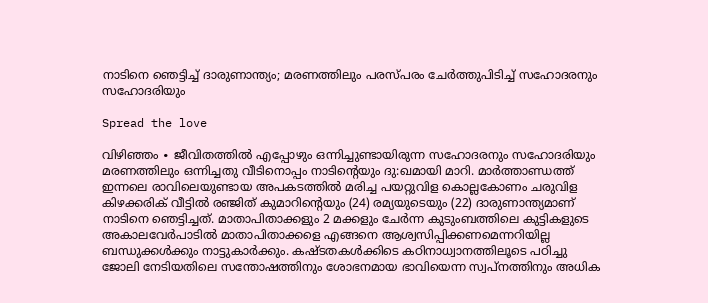നാടിനെ ഞെട്ടിച്ച് ദാരുണാന്ത്യം; മരണത്തിലും പരസ്പരം ചേർത്തുപിടിച്ച് സഹോദരനും സഹോദരിയും

Spread the love

വിഴിഞ്ഞം ∙ ജീവിതത്തിൽ എപ്പോഴും ഒന്നിച്ചുണ്ടായിരുന്ന സഹോദരനും സഹോദരിയും മരണത്തിലും ഒന്നിച്ചതു വീടിനൊപ്പം നാടിന്റെയും ദു:ഖമായി മാറി. മാർത്താണ്ഡത്ത് ഇന്നലെ രാവിലെയുണ്ടായ അപകടത്തിൽ മരിച്ച പയറ്റുവിള കൊല്ലകോണം ചരുവിള കിഴക്കരിക് വീട്ടിൽ രഞ്ജിത് കുമാറിന്റെയും (24) രമ്യയുടെയും (22) ദാരുണാന്ത്യമാണ് നാടിനെ ഞെട്ടിച്ചത്. മാതാപിതാക്കളും 2 മക്കളും ചേർന്ന കുടുംബത്തിലെ കുട്ടികളുടെ അകാലവേർപാടിൽ മാതാപിതാക്കളെ എങ്ങനെ ആശ്വസിപ്പിക്കണമെന്നറിയില്ല ബന്ധുക്കൾക്കും നാട്ടുകാർക്കും. കഷ്ടതകൾക്കിടെ കഠിനാധ്വാനത്തിലൂടെ പഠിച്ചു ജോലി നേടിയതിലെ സന്തോഷത്തിനും ശോഭനമായ ഭാവിയെന്ന സ്വപ്നത്തിനും അധിക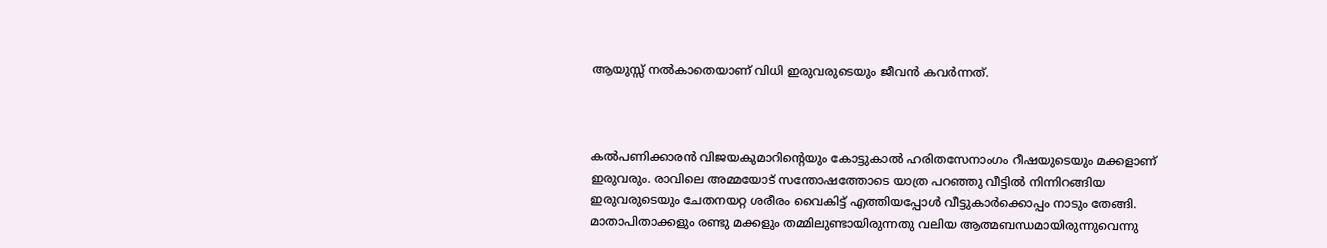ആയുസ്സ് നൽകാതെയാണ് വിധി ഇരുവരുടെയും ജീവൻ കവർന്നത്.



കൽപണിക്കാരൻ വിജയകുമാറിന്റെയും കോട്ടുകാൽ ഹരിതസേനാംഗം റീഷയുടെയും മക്കളാണ് ഇരുവരും. രാവിലെ അമ്മയോട് സന്തോഷത്തോടെ യാത്ര പറഞ്ഞു വീട്ടിൽ നിന്നിറങ്ങിയ ഇരുവരുടെയും ചേതനയറ്റ ശരീരം വൈകിട്ട് എത്തിയപ്പോൾ വീട്ടുകാർക്കൊപ്പം നാടും തേങ്ങി. മാതാപിതാക്കളും രണ്ടു മക്കളും തമ്മിലുണ്ടായിരുന്നതു വലിയ ആത്മബന്ധമായിരുന്നുവെന്നു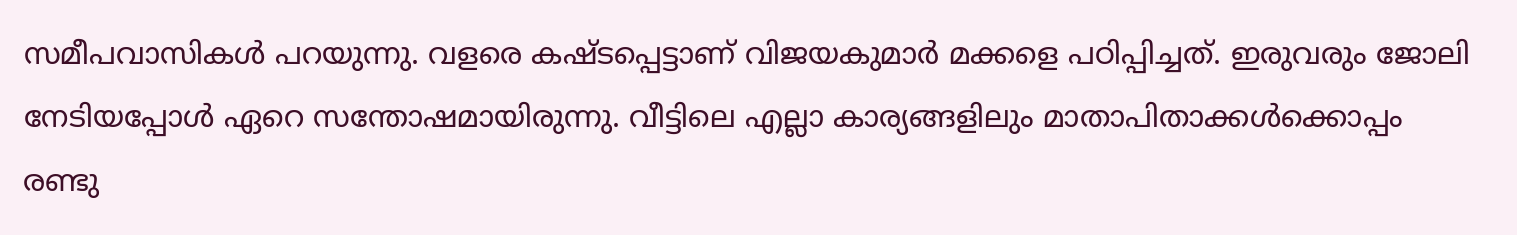സമീപവാസികൾ പറയുന്നു. വളരെ കഷ്ടപ്പെട്ടാണ് വിജയകുമാർ മക്കളെ പഠിപ്പിച്ചത്. ഇരുവരും ജോലി നേടിയപ്പോൾ ഏറെ സന്തോഷമായിരുന്നു. വീട്ടിലെ എല്ലാ കാര്യങ്ങളിലും മാതാപിതാക്കൾക്കൊപ്പം രണ്ടു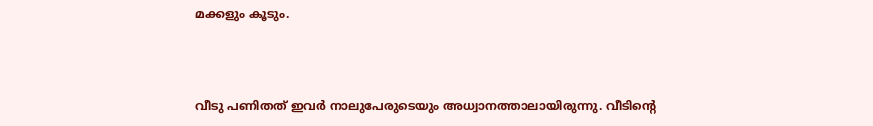മക്കളും കൂടും.



വീടു പണിതത് ഇവർ നാലുപേരുടെയും അധ്വാനത്താലായിരുന്നു. വീടിന്റെ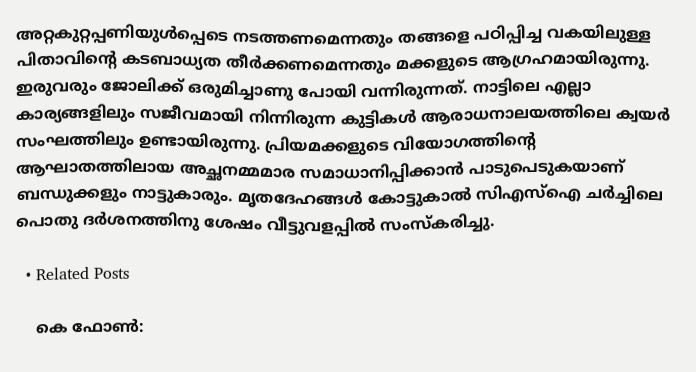അറ്റകുറ്റപ്പണിയുൾപ്പെടെ നടത്തണമെന്നതും തങ്ങളെ പഠിപ്പിച്ച വകയിലുള്ള പിതാവിന്റെ കടബാധ്യത തീർക്കണമെന്നതും മക്കളുടെ ആഗ്രഹമായിരുന്നു. ഇരുവരും ജോലിക്ക് ഒരുമിച്ചാണു പോയി വന്നിരുന്നത്. നാട്ടിലെ എല്ലാ കാര്യങ്ങളിലും സജീവമായി നിന്നിരുന്ന കുട്ടികൾ ആരാധനാലയത്തിലെ ക്വയർ സംഘത്തിലും ഉണ്ടായിരുന്നു. പ്രിയമക്കളുടെ വിയോഗത്തിന്റെ ആഘാതത്തിലായ അച്ഛനമ്മമാര സമാധാനിപ്പിക്കാൻ പാടുപെടുകയാണ് ബന്ധുക്കളും നാട്ടുകാരും. മൃതദേഹങ്ങൾ കോട്ടുകാൽ സിഎസ്ഐ ചർച്ചിലെ പൊതു ദർശനത്തിനു ശേഷം വീട്ടുവളപ്പിൽ‌ സംസ്കരിച്ചു.

  • Related Posts

    കെ ഫോൺ: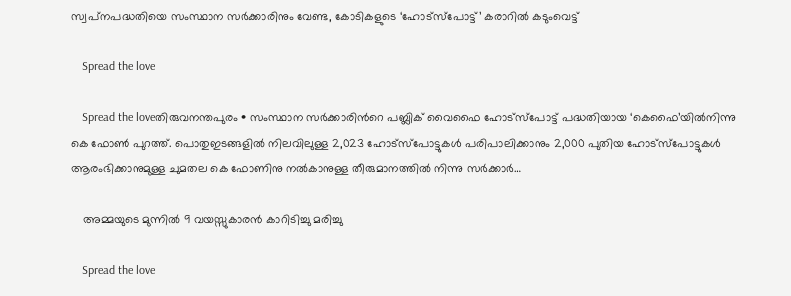സ്വപ്‌നപദ്ധതിയെ സംസ്ഥാന സർക്കാരിനും വേണ്ട, കോടികളുടെ ‘ഹോട്‍സ്പോട്ട്’ കരാറിൽ കടുംവെട്ട്

    Spread the love

    Spread the loveതിരുവനന്തപുരം • സംസ്ഥാന സർക്കാരിന്‍റെ പബ്ലിക് വൈഫൈ ഹോട്സ്പോട്ട് പദ്ധതിയായ ‘കെഫൈ’യിൽനിന്നു കെ ഫോൺ പുറത്ത്. പൊതുഇടങ്ങളിൽ നിലവിലുള്ള 2,023 ഹോട്സ്പോട്ടുകൾ പരിപാലിക്കാനും 2,000 പുതിയ ഹോട്സ്പോട്ടുകൾ ആരംഭിക്കാനുമുള്ള ചുമതല കെ ഫോണിനു നൽകാനുള്ള തീരുമാനത്തിൽ നിന്നു സർക്കാർ…

    അമ്മയുടെ മുന്നിൽ 9 വയസ്സുകാരൻ കാറിടിച്ചു മരിച്ചു

    Spread the love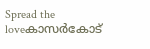Spread the loveകാസർകോട്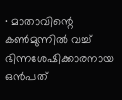∙ മാതാവിന്റെ കൺമുന്നിൽ വച്ച് ഭിന്നശേഷിക്കാരനായ ഒൻപത്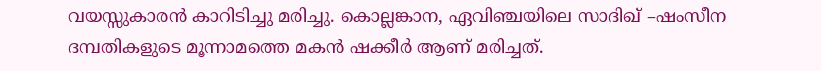വയസ്സുകാരൻ കാറിടിച്ചു മരിച്ചു. കൊല്ലങ്കാന, ഏവിഞ്ചയിലെ സാദിഖ് –ഷംസീന ദമ്പതികളുടെ മൂന്നാമത്തെ മകൻ ഷക്കീർ ആണ് മരിച്ചത്.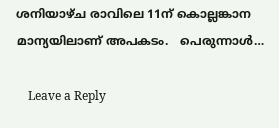ശനിയാഴ്ച രാവിലെ 11ന് കൊല്ലങ്കാന മാന്യയിലാണ് അപകടം.   പെരുന്നാൾ…

    Leave a Reply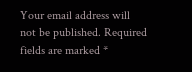Your email address will not be published. Required fields are marked *